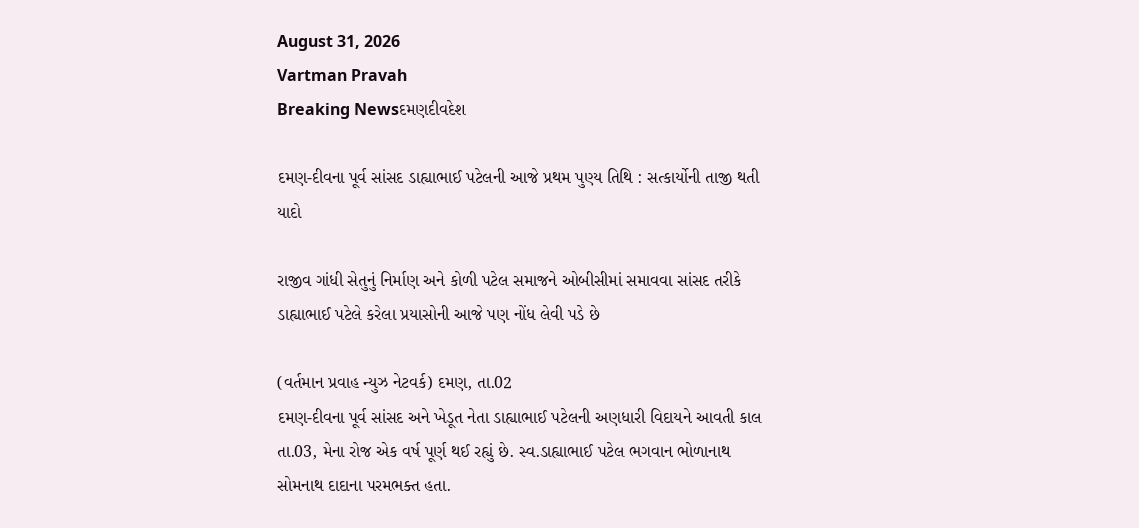August 31, 2026
Vartman Pravah
Breaking Newsદમણદીવદેશ

દમણ-દીવના પૂર્વ સાંસદ ડાહ્યાભાઈ પટેલની આજે પ્રથમ પુણ્‍ય તિથિ : સત્‍કાર્યોની તાજી થતી યાદો

રાજીવ ગાંધી સેતુનું નિર્માણ અને કોળી પટેલ સમાજને ઓબીસીમાં સમાવવા સાંસદ તરીકે ડાહ્યાભાઈ પટેલે કરેલા પ્રયાસોની આજે પણ નોંધ લેવી પડે છે

(વર્તમાન પ્રવાહ ન્‍યુઝ નેટવર્ક) દમણ, તા.02
દમણ-દીવના પૂર્વ સાંસદ અને ખેડૂત નેતા ડાહ્યાભાઈ પટેલની અણધારી વિદાયને આવતી કાલ તા.03, મેના રોજ એક વર્ષ પૂર્ણ થઈ રહ્યું છે. સ્‍વ.ડાહ્યાભાઈ પટેલ ભગવાન ભોળાનાથ સોમનાથ દાદાના પરમભક્‍ત હતા.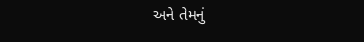અને તેમનું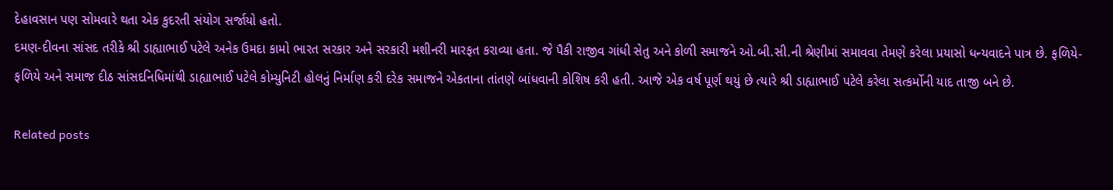દેહાવસાન પણ સોમવારે થતા એક કુદરતી સંયોગ સર્જાયો હતો.
દમણ-દીવના સાંસદ તરીકે શ્રી ડાહ્યાભાઈ પટેલે અનેક ઉમદા કામો ભારત સરકાર અને સરકારી મશીનરી મારફત કરાવ્‍યા હતા. જે પૈકી રાજીવ ગાંધી સેતુ અને કોળી સમાજને ઓ.બી.સી.ની શ્રેણીમાં સમાવવા તેમણે કરેલા પ્રયાસો ધન્‍યવાદને પાત્ર છે. ફળિયે-ફળિયે અને સમાજ દીઠ સાંસદનિધિમાંથી ડાહ્યાભાઈ પટેલે કોમ્‍યુનિટી હોલનું નિર્માણ કરી દરેક સમાજને એકતાના તાંતણે બાંધવાની કોશિષ કરી હતી. આજે એક વર્ષ પૂર્ણ થયું છે ત્‍યારે શ્રી ડાહ્યાભાઈ પટેલે કરેલા સત્‍કર્મોની યાદ તાજી બને છે.

Related posts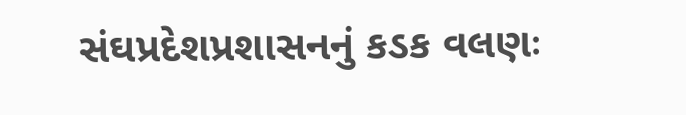સંઘપ્રદેશપ્રશાસનનું કડક વલણઃ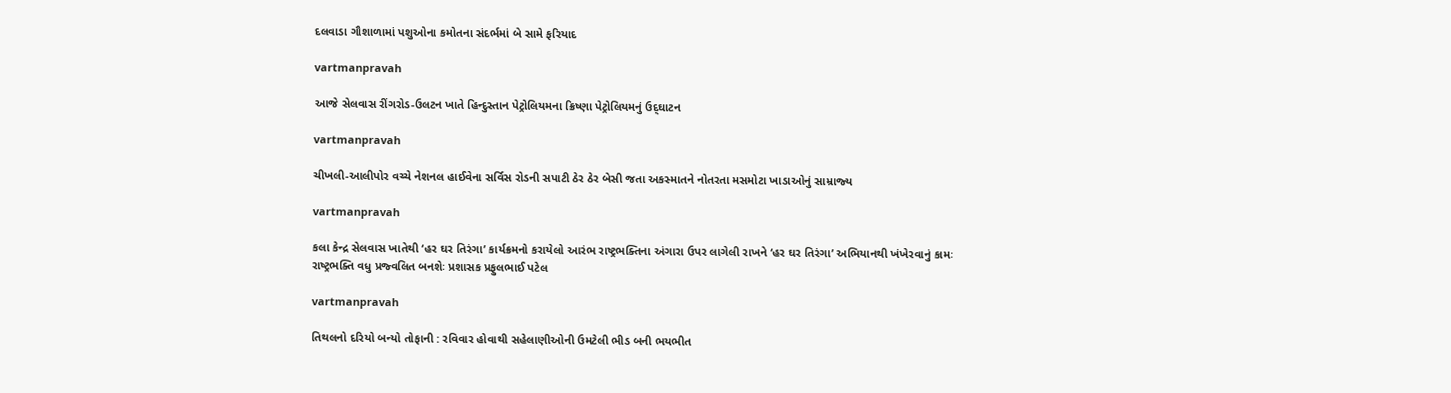દલવાડા ગૌશાળામાં પશુઓના કમોતના સંદર્ભમાં બે સામે ફરિયાદ

vartmanpravah

આજે સેલવાસ રીંગરોડ-ઉલટન ખાતે હિન્‍દુસ્‍તાન પેટ્રોલિયમના ક્રિષ્‍ણા પેટ્રોલિયમનું ઉદ્‌ઘાટન

vartmanpravah

ચીખલી-આલીપોર વચ્‍ચે નેશનલ હાઈવેના સર્વિસ રોડની સપાટી ઠેર ઠેર બેસી જતા અકસ્‍માતને નોતરતા મસમોટા ખાડાઓનું સામ્રાજ્‍ય

vartmanpravah

કલા કેન્‍દ્ર સેલવાસ ખાતેથી ‘હર ઘર તિરંગા’ કાર્યક્રમનો કરાયેલો આરંભ રાષ્‍ટ્રભક્‍તિના અંગારા ઉપર લાગેલી રાખને ‘હર ઘર તિરંગા’ અભિયાનથી ખંખેરવાનું કામઃ રાષ્‍ટ્રભક્‍તિ વધુ પ્રજ્‍વલિત બનશેઃ પ્રશાસક પ્રફુલભાઈ પટેલ

vartmanpravah

તિથલનો દરિયો બન્‍યો તોફાની : રવિવાર હોવાથી સહેલાણીઓની ઉમટેલી ભીડ બની ભયભીત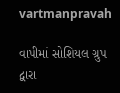vartmanpravah

વાપીમાં સોશિયલ ગ્રુપ દ્વારા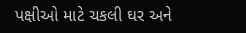પક્ષીઓ માટે ચકલી ઘર અને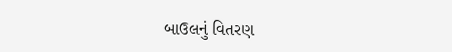બાઉલનું વિતરણ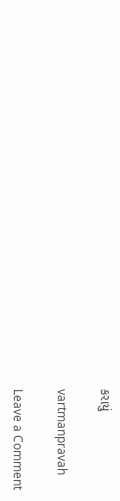કરાયું

vartmanpravah

Leave a Comment